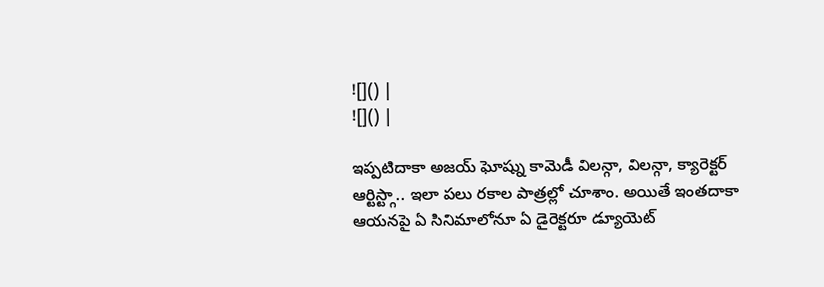![]() |
![]() |

ఇప్పటిదాకా అజయ్ ఘోష్ను కామెడీ విలన్గా, విలన్గా, క్యారెక్టర్ ఆర్టిస్ట్గా.. ఇలా పలు రకాల పాత్రల్లో చూశాం. అయితే ఇంతదాకా ఆయనపై ఏ సినిమాలోనూ ఏ డైరెక్టరూ డ్యూయెట్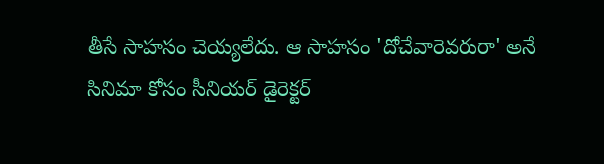తీసే సాహసం చెయ్యలేదు. ఆ సాహసం 'దోచేవారెవరురా' అనే సినిమా కోసం సీనియర్ డైరెక్టర్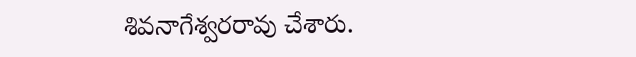శివనాగేశ్వరరావు చేశారు.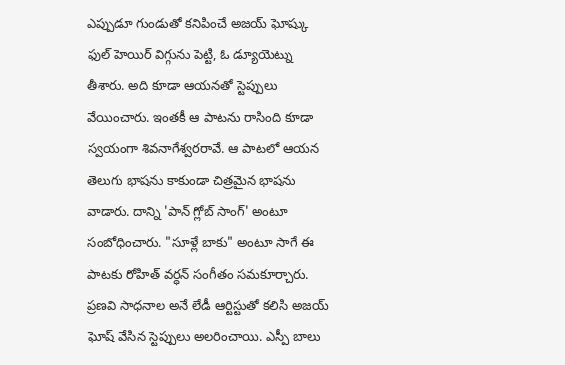ఎప్పుడూ గుండుతో కనిపించే అజయ్ ఘోష్కు ఫుల్ హెయిర్ విగ్గును పెట్టి, ఓ డ్యూయెట్ను తీశారు. అది కూడా ఆయనతో స్టెప్పులు వేయించారు. ఇంతకీ ఆ పాటను రాసింది కూడా స్వయంగా శివనాగేశ్వరరావే. ఆ పాటలో ఆయన తెలుగు భాషను కాకుండా చిత్రమైన భాషను వాడారు. దాన్ని 'పాన్ గ్లోబ్ సాంగ్' అంటూ సంబోధించారు. "సూళ్లే బాకు" అంటూ సాగే ఈ పాటకు రోహిత్ వర్ధన్ సంగీతం సమకూర్చారు. ప్రణవి సాధనాల అనే లేడీ ఆర్టిస్టుతో కలిసి అజయ్ ఘోష్ వేసిన స్టెప్పులు అలరించాయి. ఎస్పీ బాలు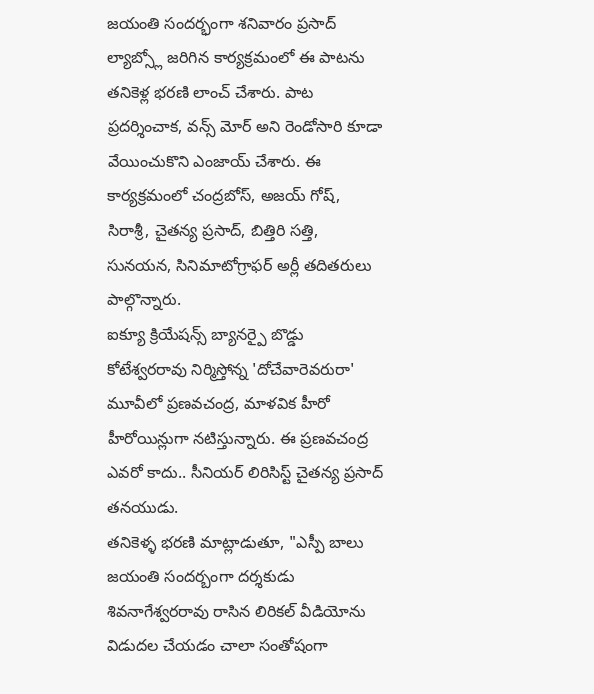జయంతి సందర్భంగా శనివారం ప్రసాద్ ల్యాబ్స్లో జరిగిన కార్యక్రమంలో ఈ పాటను తనికెళ్ల భరణి లాంచ్ చేశారు. పాట ప్రదర్శించాక, వన్స్ మోర్ అని రెండోసారి కూడా వేయించుకొని ఎంజాయ్ చేశారు. ఈ కార్యక్రమంలో చంద్రబోస్, అజయ్ గోష్, సిరాశ్రీ, చైతన్య ప్రసాద్, బిత్తిరి సత్తి, సునయన, సినిమాటోగ్రాఫర్ అర్లీ తదితరులు పాల్గొన్నారు.
ఐక్యూ క్రియేషన్స్ బ్యానర్పై బొడ్డు కోటేశ్వరరావు నిర్మిస్తోన్న 'దోచేవారెవరురా' మూవీలో ప్రణవచంద్ర, మాళవిక హీరో హీరోయిన్లుగా నటిస్తున్నారు. ఈ ప్రణవచంద్ర ఎవరో కాదు.. సీనియర్ లిరిసిస్ట్ చైతన్య ప్రసాద్ తనయుడు.
తనికెళ్ళ భరణి మాట్లాడుతూ, "ఎస్పీ బాలు జయంతి సందర్బంగా దర్శకుడు శివనాగేశ్వరరావు రాసిన లిరికల్ వీడియోను విడుదల చేయడం చాలా సంతోషంగా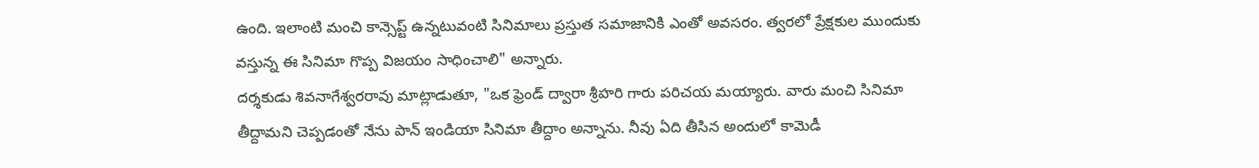ఉంది. ఇలాంటి మంచి కాన్సెప్ట్ ఉన్నటువంటి సినిమాలు ప్రస్తుత సమాజానికి ఎంతో అవసరం. త్వరలో ప్రేక్షకుల ముందుకు వస్తున్న ఈ సినిమా గొప్ప విజయం సాధించాలి" అన్నారు.
దర్శకుడు శివనాగేశ్వరరావు మాట్లాడుతూ, "ఒక ఫ్రెండ్ ద్వారా శ్రీహరి గారు పరిచయ మయ్యారు. వారు మంచి సినిమా తీద్దామని చెప్పడంతో నేను పాన్ ఇండియా సినిమా తీద్దాం అన్నాను. నీవు ఏది తీసిన అందులో కామెడీ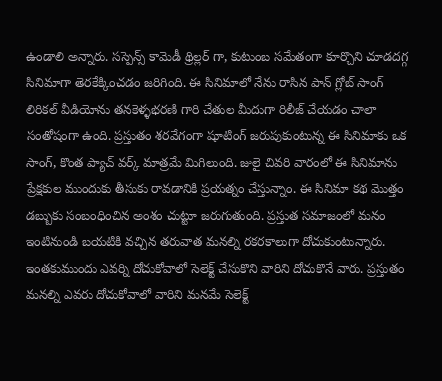ఉండాలి అన్నారు. సస్పెన్స్ కామెడీ థ్రిల్లర్ గా, కుటుంబ సమేతంగా కూర్చొని చూడదగ్గ సినిమాగా తెరకేక్కించడం జరిగింది. ఈ సినిమాలో నేను రాసిన పాన్ గ్లోబ్ సాంగ్ లిరికల్ వీడియోను తనకెళ్ళభరణి గారి చేతుల మీదుగా రిలీజ్ చేయడం చాలా సంతోషంగా ఉంది. ప్రస్తుతం శరవేగంగా షూటింగ్ జరుపుకుంటున్న ఈ సినిమాకు ఒక సాంగ్, కొంత ప్యాచ్ వర్క్ మాత్రమే మిగిలుంది. జులై చివరి వారంలో ఈ సినిమాను ప్రేక్షకుల ముందుకు తీసుకు రావడానికి ప్రయత్నం చేస్తున్నాం. ఈ సినిమా కథ మొత్తం డబ్బుకు సంబంధించిన అంశం చుట్టూ జరుగుతుంది. ప్రస్తుత సమాజంలో మనం ఇంటినుండి బయటికి వచ్చిన తరువాత మనల్ని రకరకాలుగా దోచుకుంటున్నారు. ఇంతకుముందు ఎవర్ని దోచుకోవాలో సెలెక్ట్ చేసుకొని వారిని దోచుకొనే వారు. ప్రస్తుతం మనల్ని ఎవరు దోచుకోవాలో వారిని మనమే సెలెక్ట్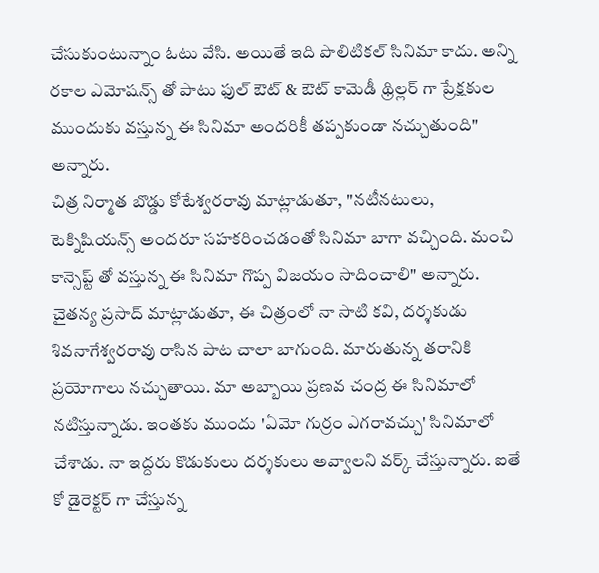చేసుకుంటున్నాం ఓటు వేసి. అయితే ఇది పొలిటికల్ సినిమా కాదు. అన్ని రకాల ఎమోషన్స్ తో పాటు ఫుల్ ఔట్ & ఔట్ కామెడీ థ్రిల్లర్ గా ప్రేక్షకుల ముందుకు వస్తున్న ఈ సినిమా అందరికీ తప్పకుండా నచ్చుతుంది" అన్నారు.
చిత్ర నిర్మాత బొడ్డు కోటేశ్వరరావు మాట్లాడుతూ, "నటీనటులు, టెక్నిషియన్స్ అందరూ సహకరించడంతో సినిమా బాగా వచ్చింది. మంచి కాన్సెప్ట్ తో వస్తున్న ఈ సినిమా గొప్ప విజయం సాదించాలి" అన్నారు.
చైతన్య ప్రసాద్ మాట్లాడుతూ, ఈ చిత్రంలో నా సాటి కవి, దర్శకుడు శివనాగేశ్వరరావు రాసిన పాట చాలా బాగుంది. మారుతున్న తరానికి ప్రయోగాలు నచ్చుతాయి. మా అబ్బాయి ప్రణవ చంద్ర ఈ సినిమాలో నటిస్తున్నాడు. ఇంతకు ముందు 'ఏమో గుర్రం ఎగరావచ్చు' సినిమాలో చేశాడు. నా ఇద్దరు కొడుకులు దర్శకులు అవ్వాలని వర్క్ చేస్తున్నారు. ఐతే కో డైరెక్టర్ గా చేస్తున్న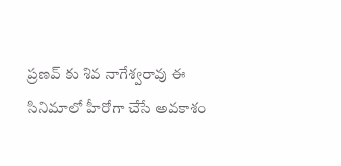ప్రణవ్ కు శివ నాగేశ్వరావు ఈ సినిమాలో హీరోగా చేసే అవకాశం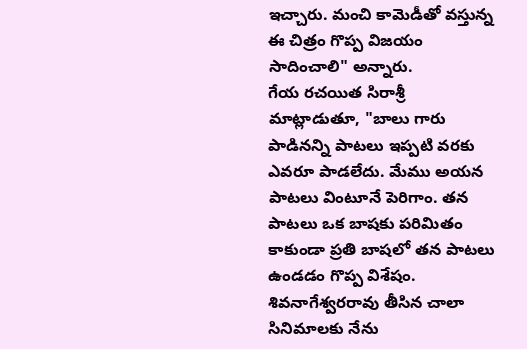ఇచ్చారు. మంచి కామెడీతో వస్తున్న ఈ చిత్రం గొప్ప విజయం సాదించాలి" అన్నారు.
గేయ రచయిత సిరాశ్రీ మాట్లాడుతూ, "బాలు గారు పాడినన్ని పాటలు ఇప్పటి వరకు ఎవరూ పాడలేదు. మేము అయన పాటలు వింటూనే పెరిగాం. తన పాటలు ఒక బాషకు పరిమితం కాకుండా ప్రతి బాషలో తన పాటలు ఉండడం గొప్ప విశేషం. శివనాగేశ్వరరావు తీసిన చాలా సినిమాలకు నేను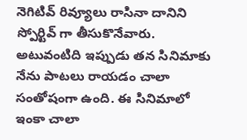నెగిటివ్ రివ్యూలు రాసినా దానిని స్పోర్టివ్ గా తీసుకొనేవారు. అటువంటిది ఇప్పుడు తన సినిమాకు నేను పాటలు రాయడం చాలా సంతోషంగా ఉంది. ఈ సినిమాలో ఇంకా చాలా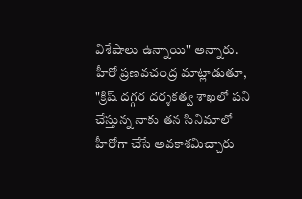విశేషాలు ఉన్నాయి" అన్నారు.
హీరో ప్రణవచంద్ర మాట్లాడుతూ, "క్రిష్ దగ్గర దర్శకత్వ శాఖలో పని చేస్తున్న నాకు తన సినిమాలో హీరోగా చేసే అవకాశమిచ్చారు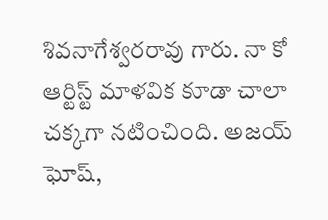శివనాగేశ్వరరావు గారు. నా కో ఆర్టిస్ట్ మాళవిక కూడా చాలా చక్కగా నటించింది. అజయ్ ఘోష్,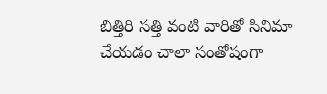బిత్తిరి సత్తి వంటి వారితో సినిమా చేయడం చాలా సంతోషంగా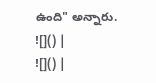ఉంది" అన్నారు.
![]() |
![]() |